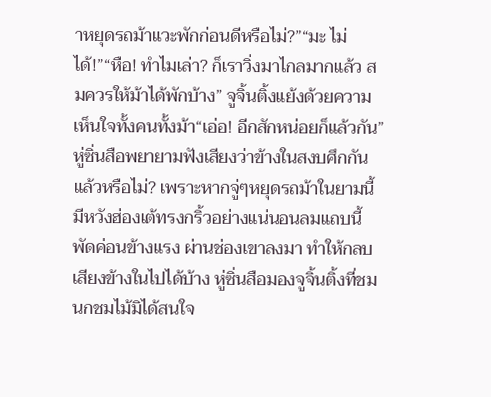าหยุดรถม้าแวะพักก่อนดีหรือไม่?”“มะ ไม่ได้!”“หือ! ทำไมเล่า? ก็เราวิ่งมาไกลมากแล้ว สมควรให้ม้าได้พักบ้าง” จูจิ้นติ้งแย้งด้วยความเห็นใจทั้งคนทั้งม้า“เอ่อ! อีกสักหน่อยก็แล้วกัน” หู่ซิ่นสือพยายามฟังเสียงว่าข้างในสงบศึกกันแล้วหรือไม่? เพราะหากจู่ๆหยุดรถม้าในยามนี้มีหวังฮ่องเต้ทรงกริ้วอย่างแน่นอนลมแถบนี้พัดค่อนข้างแรง ผ่านช่องเขาลงมา ทำให้กลบเสียงข้างในไปได้บ้าง หู่ซิ่นสือมองจูจิ้นติ้งที่ชมนกชมไม้มิได้สนใจ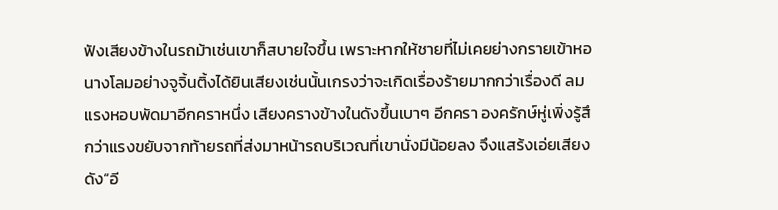ฟังเสียงข้างในรถม้าเช่นเขาก็สบายใจขึ้น เพราะหากให้ชายที่ไม่เคยย่างกรายเข้าหอนางโลมอย่างจูจิ้นติ้งได้ยินเสียงเช่นนั้นเกรงว่าจะเกิดเรื่องร้ายมากกว่าเรื่องดี ลมแรงหอบพัดมาอีกคราหนึ่ง เสียงครางข้างในดังขึ้นเบาๆ อีกครา องครักษ์หู่เพิ่งรู้สึกว่าแรงขยับจากท้ายรถที่ส่งมาหน้ารถบริเวณที่เขานั่งมีน้อยลง จึงแสร้งเอ่ยเสียงดัง“อี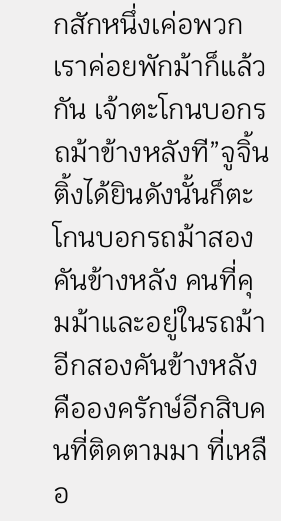กสักหนึ่งเค่อพวกเราค่อยพักม้าก็แล้วกัน เจ้าตะโกนบอกรถม้าข้างหลังที”จูจิ้นติ้งได้ยินดังนั้นก็ตะโกนบอกรถม้าสองคันข้างหลัง คนที่คุมม้าและอยู่ในรถม้าอีกสองคันข้างหลังคือองครักษ์อีกสิบคนที่ติดตามมา ที่เหลือ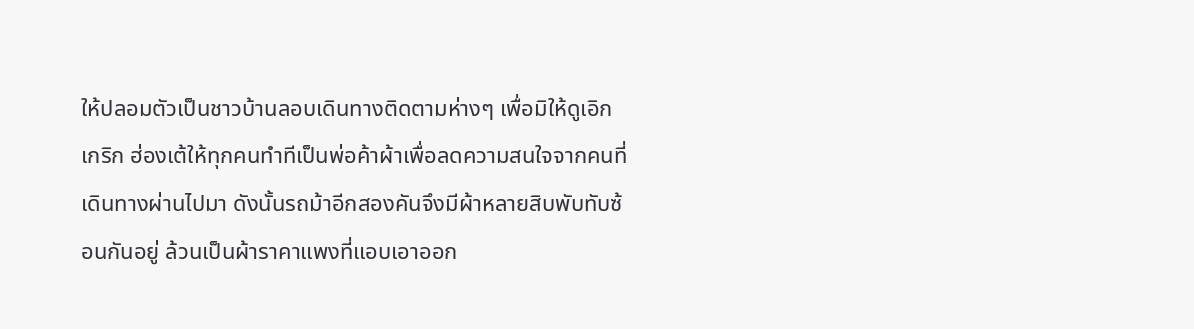ให้ปลอมตัวเป็นชาวบ้านลอบเดินทางติดตามห่างๆ เพื่อมิให้ดูเอิกเกริก ฮ่องเต้ให้ทุกคนทำทีเป็นพ่อค้าผ้าเพื่อลดความสนใจจากคนที่เดินทางผ่านไปมา ดังนั้นรถม้าอีกสองคันจึงมีผ้าหลายสิบพับทับซ้อนกันอยู่ ล้วนเป็นผ้าราคาแพงที่แอบเอาออก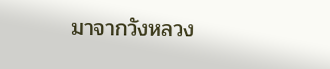มาจากวังหลวง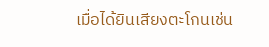เมื่อได้ยินเสียงตะโกนเช่น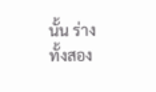นั้น ร่างทั้งสอง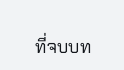ที่จบบท